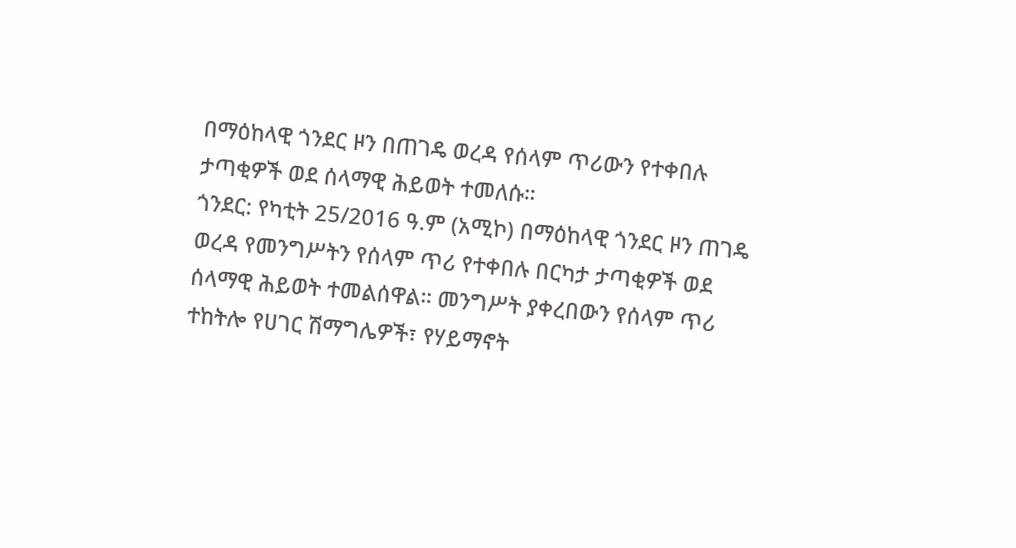በማዕከላዊ ጎንደር ዞን በጠገዴ ወረዳ የሰላም ጥሪውን የተቀበሉ ታጣቂዎች ወደ ሰላማዊ ሕይወት ተመለሱ።
ጎንደር: የካቲት 25/2016 ዓ.ም (አሚኮ) በማዕከላዊ ጎንደር ዞን ጠገዴ ወረዳ የመንግሥትን የሰላም ጥሪ የተቀበሉ በርካታ ታጣቂዎች ወደ ሰላማዊ ሕይወት ተመልሰዋል። መንግሥት ያቀረበውን የሰላም ጥሪ ተከትሎ የሀገር ሽማግሌዎች፣ የሃይማኖት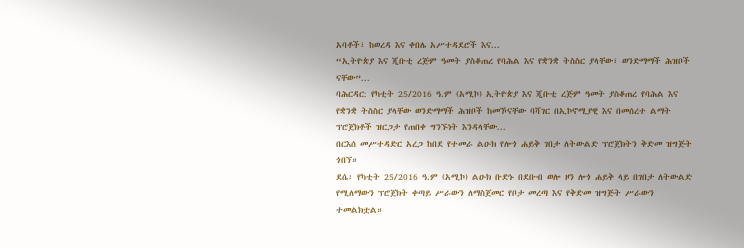አባቶች፣ ከወረዳ እና ቀበሌ አሥተዳደሮች እና...
“ኢትዮጵያ እና ጂቡቲ ረጅም ዓመት ያስቆጠረ የባሕል እና የቋንቋ ትስስር ያላቸው፣ ወንድማማች ሕዝቦች ናቸው”...
ባሕርዳር: የካቲት 25/2016 ዓ.ም (አሚኮ) ኢትዮጵያ እና ጂቡቲ ረጅም ዓመት ያስቆጠረ የባሕል እና የቋንቋ ትስስር ያላቸው ወንድማማች ሕዝቦች ከመኾናቸው ባሻገር በኢኮኖሚያዊ እና በመሰረተ ልማት ፕሮጀክቶች ዝርጋታ የጠበቀ ግንኙነት እንዳላቸው...
በርእሰ መሥተዳድር አረጋ ከበደ የተመራ ልዑክ የሎጎ ሐይቅ ገበታ ለትውልድ ፕሮጀክትን ቅድመ ዝግጅት ጎበኘ።
ደሴ፡ የካቲት 25/2016 ዓ.ም (አሚኮ) ልዑክ ቡድኑ በደቡብ ወሎ ዞን ሎጎ ሐይቅ ላይ በገበታ ለትውልድ የሚለማውን ፕሮጀክት ቀጣይ ሥራውን ለማስጀመር የቦታ መረጣ እና የቅድመ ዝግጅት ሥራውን ተመልክቷል።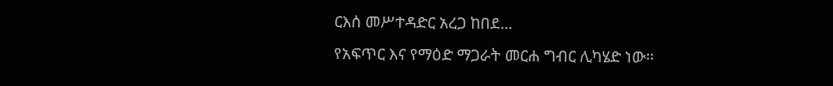ርእሰ መሥተዳድር አረጋ ከበደ...
የአፍጥር እና የማዕድ ማጋራት መርሐ ግብር ሊካሄድ ነው፡፡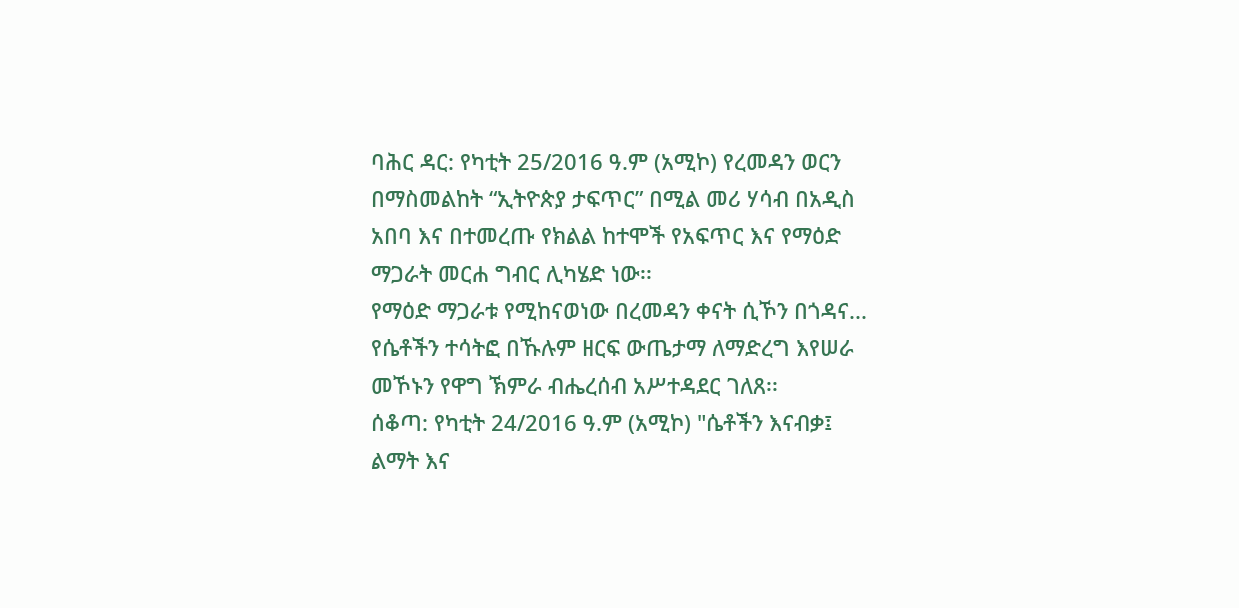ባሕር ዳር: የካቲት 25/2016 ዓ.ም (አሚኮ) የረመዳን ወርን በማስመልከት “ኢትዮጵያ ታፍጥር” በሚል መሪ ሃሳብ በአዲስ አበባ እና በተመረጡ የክልል ከተሞች የአፍጥር እና የማዕድ ማጋራት መርሐ ግብር ሊካሄድ ነው፡፡
የማዕድ ማጋራቱ የሚከናወነው በረመዳን ቀናት ሲኾን በጎዳና...
የሴቶችን ተሳትፎ በኹሉም ዘርፍ ውጤታማ ለማድረግ እየሠራ መኾኑን የዋግ ኽምራ ብሔረሰብ አሥተዳደር ገለጸ፡፡
ሰቆጣ: የካቲት 24/2016 ዓ.ም (አሚኮ) "ሴቶችን እናብቃ፤ ልማት እና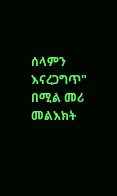ሰላምን እናረጋግጥ" በሚል መሪ መልእክት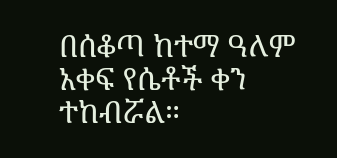በሰቆጣ ከተማ ዓለም አቀፍ የሴቶች ቀን ተከብሯል።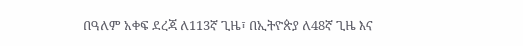በዓለም አቀፍ ደረጃ ለ113ኛ ጊዜ፣ በኢትዮጵያ ለ48ኛ ጊዜ እና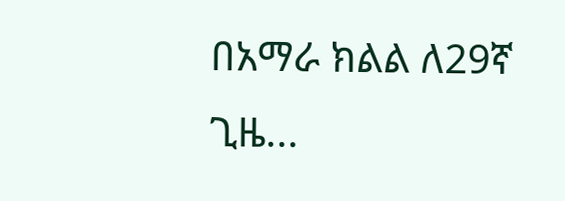በአማራ ክልል ለ29ኛ ጊዜ...